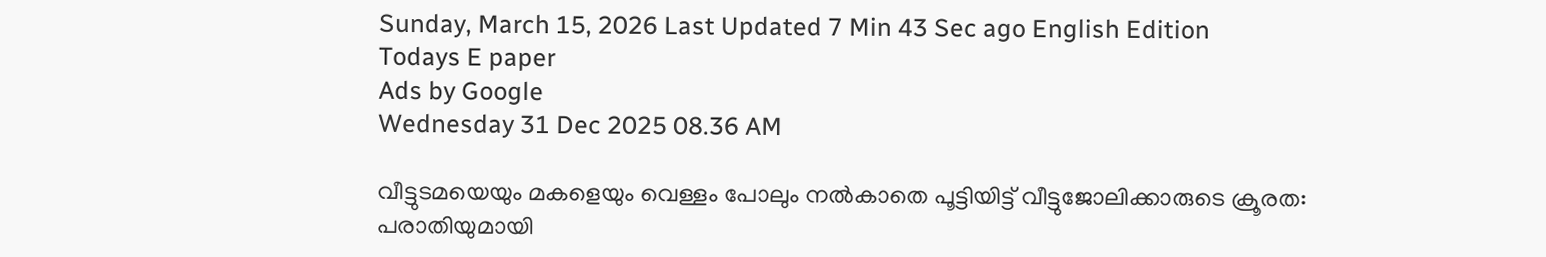Sunday, March 15, 2026 Last Updated 7 Min 43 Sec ago English Edition
Todays E paper
Ads by Google
Wednesday 31 Dec 2025 08.36 AM

വീട്ടുടമയെയും മകളെയും വെള്ളം പോലും നല്‍കാതെ പൂട്ടിയിട്ട് വീട്ടുജോലിക്കാരുടെ ക്രൂരത: പരാതിയുമായി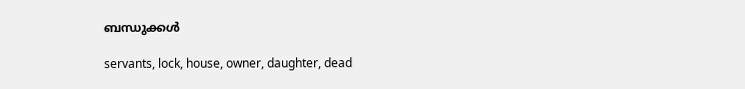ബന്ധുക്കള്‍

servants, lock, house, owner, daughter, dead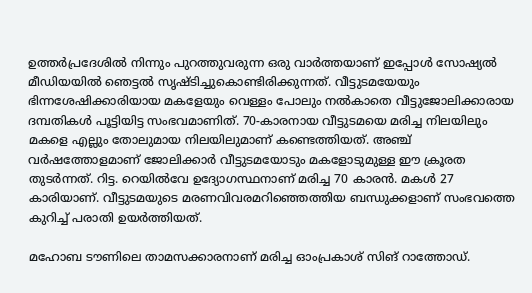ഉത്തര്‍പ്രദേശില്‍ നിന്നും പുറത്തുവരുന്ന ഒരു വാര്‍ത്തയാണ് ഇപ്പോള്‍ സോഷ്യല്‍ മീഡിയയില്‍ ഞെട്ടല്‍ സൃഷ്ടിച്ചുകൊണ്ടിരിക്കുന്നത്. വീട്ടുടമയേയും ഭിന്നശേഷിക്കാരിയായ മകളേയും വെള്ളം പോലും നല്‍കാതെ വീട്ടുജോലിക്കാരായ ദമ്പതികള്‍ പൂട്ടിയിട്ട സംഭവമാണിത്. 70-കാരനായ വീട്ടുടമയെ മരിച്ച നിലയിലും മകളെ എല്ലും തോലുമായ നിലയിലുമാണ് കണ്ടെത്തിയത്. അഞ്ച് വര്‍ഷത്തോളമാണ് ജോലിക്കാര്‍ വീട്ടുടമയോടും മകളോടുമുള്ള ഈ ക്രൂരത തുടര്‍ന്നത്. റിട്ട. റെയില്‍വേ ഉദ്യോഗസ്ഥനാണ് മരിച്ച 70 കാരന്‍. മകള്‍ 27 കാരിയാണ്. വീട്ടുടമയുടെ മരണവിവരമറിഞ്ഞെത്തിയ ബന്ധുക്കളാണ് സംഭവത്തെ കുറിച്ച് പരാതി ഉയര്‍ത്തിയത്.

മഹോബ ടൗണിലെ താമസക്കാരനാണ് മരിച്ച ഓംപ്രകാശ് സിങ് റാത്തോഡ്.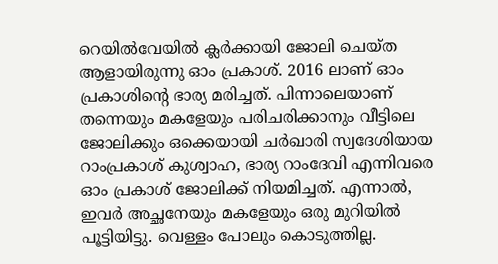റെയില്‍വേയില്‍ ക്ലര്‍ക്കായി ജോലി ചെയ്ത ആളായിരുന്നു ഓം പ്രകാശ്. 2016 ലാണ് ഓം പ്രകാശിന്റെ ഭാര്യ മരിച്ചത്. പിന്നാലെയാണ് തന്നെയും മകളേയും പരിചരിക്കാനും വീട്ടിലെ ജോലിക്കും ഒക്കെയായി ചര്‍ഖാരി സ്വദേശിയായ റാംപ്രകാശ് കുശ്വാഹ, ഭാര്യ റാംദേവി എന്നിവരെ ഓം പ്രകാശ് ജോലിക്ക് നിയമിച്ചത്. എന്നാല്‍, ഇവര്‍ അച്ഛനേയും മകളേയും ഒരു മുറിയില്‍ പൂട്ടിയിട്ടു. വെള്ളം പോലും കൊടുത്തില്ല.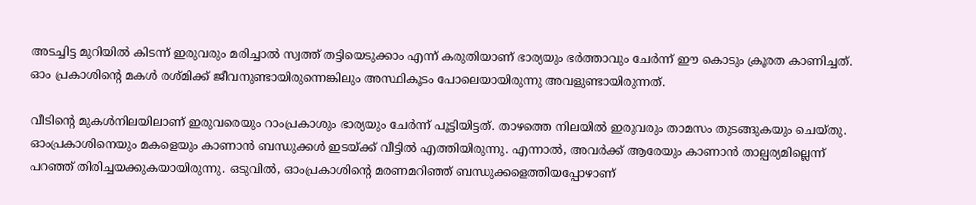അടച്ചിട്ട മുറിയില്‍ കിടന്ന് ഇരുവരും മരിച്ചാല്‍ സ്വത്ത് തട്ടിയെടുക്കാം എന്ന് കരുതിയാണ് ഭാര്യയും ഭര്‍ത്താവും ചേര്‍ന്ന് ഈ കൊടും ക്രൂരത കാണിച്ചത്. ഓം പ്രകാശിന്റെ മകള്‍ രശ്മിക്ക് ജീവനുണ്ടായിരുന്നെങ്കിലും അസ്ഥികൂടം പോലെയായിരുന്നു അവളുണ്ടായിരുന്നത്.

വീടിന്റെ മുകള്‍നിലയിലാണ് ഇരുവരെയും റാംപ്രകാശും ഭാര്യയും ചേര്‍ന്ന് പൂട്ടിയിട്ടത്. താഴത്തെ നിലയില്‍ ഇരുവരും താമസം തുടങ്ങുകയും ചെയ്തു. ഓംപ്രകാശിനെയും മകളെയും കാണാന്‍ ബന്ധുക്കള്‍ ഇടയ്ക്ക് വീട്ടില്‍ എത്തിയിരുന്നു. എന്നാല്‍, അവര്‍ക്ക് ആരേയും കാണാന്‍ താല്പര്യമില്ലെന്ന് പറഞ്ഞ് തിരിച്ചയക്കുകയായിരുന്നു. ഒടുവില്‍, ഓംപ്രകാശിന്റെ മരണമറിഞ്ഞ് ബന്ധുക്കളെത്തിയപ്പോഴാണ്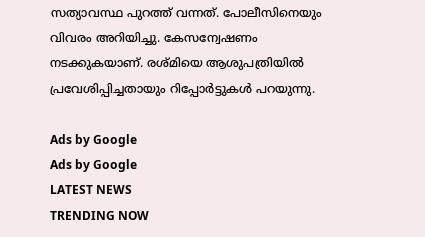സത്യാവസ്ഥ പുറത്ത് വന്നത്. പോലീസിനെയും വിവരം അറിയിച്ചു. കേസന്വേഷണം നടക്കുകയാണ്. രശ്മിയെ ആശുപത്രിയില്‍ പ്രവേശിപ്പിച്ചതായും റിപ്പോര്‍ട്ടുകള്‍ പറയുന്നു.

Ads by Google
Ads by Google
LATEST NEWS
TRENDING NOW